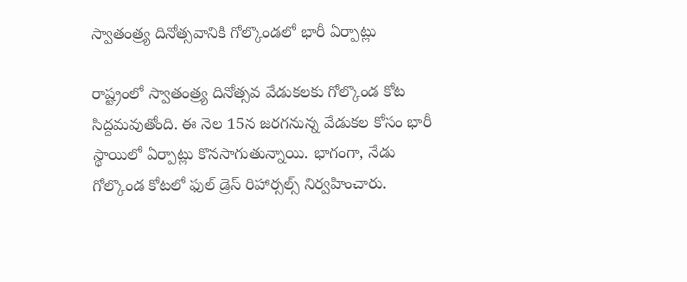స్వాతంత్ర్య దినోత్సవానికి గోల్కొండలో భారీ ఏర్పాట్లు

రాష్ట్రంలో స్వాతంత్ర్య దినోత్సవ వేడుకలకు గోల్కొండ కోట సిద్దమవుతోంది. ఈ నెల 15న జరగనున్న వేడుకల కోసం భారీ స్థాయిలో ఏర్పాట్లు కొనసాగుతున్నాయి. భాగంగా, నేడు గోల్కొండ కోటలో ఫుల్ డ్రెస్ రిహార్సల్స్ నిర్వహించారు.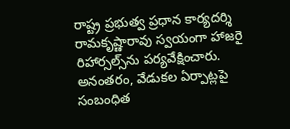రాష్ట్ర ప్రభుత్వ ప్రధాన కార్యదర్శి రామకృష్ణారావు స్వయంగా హాజరై రిహార్సల్స్‌ను పర్యవేక్షించారు. అనంతరం, వేడుకల ఏర్పాట్లపై సంబంధిత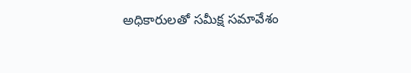అధికారులతో సమీక్ష సమావేశం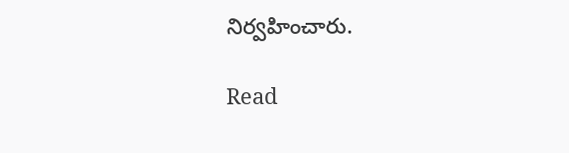నిర్వహించారు.

Read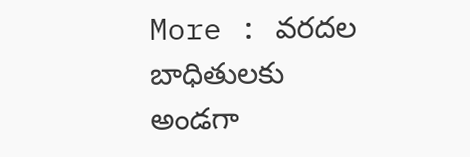More : వరదల బాధితులకు అండగా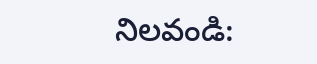నిలవండి: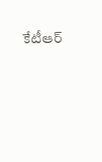కేటీఆర్